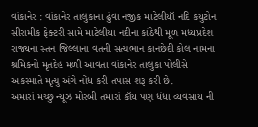વાંકાનેર : વાંકાનેર તાલુકાના ઢુંવા નજીક માટેલીયૉ નદિ કયુટોન સીરામીક ફેક્ટરી સામે માટેલીયા નદીના કાંઠેથી મૂળ મધ્યપ્રદેશ રાજ્યના સ્તન જિલ્લાના વતની સત્યભાન કાનછેદી કોલ નામના શ્રમિકનો મૃતદેહ મળી આવતા વાંકાનેર તાલુકા પોલીસે અકસ્માતે મૃત્યુ અંગે નોંધ કરી તપાસ શરૂ કરી છે.
અમારાં મચ્છુ ન્યૂઝ મોરબી તમારાં કૉય પણ ધંધા વ્યવસાય ની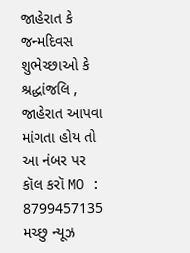જાહેરાત કે જન્મદિવસ શુભેચ્છાઓ કે શ્રદ્ધાંજલિ , જાહેરાત આપવા માંગતા હોય તો આ નંબર પર કૉલ કરૉ MO : 8799457135 મચ્છુ ન્યૂઝ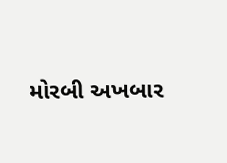મોરબી અખબાર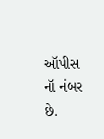ઑપીસ નૉ નંબર છે.